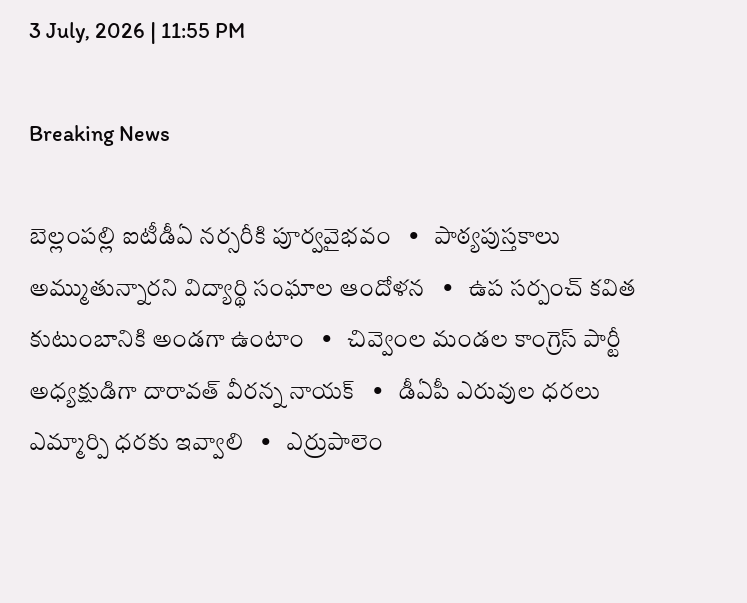3 July, 2026 | 11:55 PM

Breaking News

బెల్లంపల్లి ఐటీడీఏ నర్సరీకి పూర్వవైభవం   •   పాఠ్యపుస్తకాలు అమ్ముతున్నారని విద్యార్థి సంఘాల ఆందోళన   •   ఉప సర్పంచ్ కవిత కుటుంబానికి అండగా ఉంటాం   •   చివ్వెంల మండల కాంగ్రెస్ పార్టీ అధ్యక్షుడిగా దారావత్ వీరన్న నాయక్   •   డీఏపీ ఎరువుల ధరలు ఎమ్మార్పి ధరకు ఇవ్వాలి   •   ఎర్రుపాలెం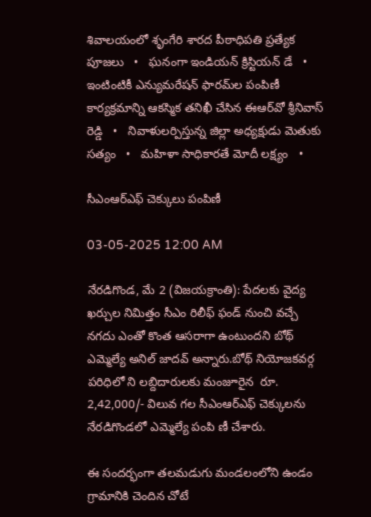శివాలయంలో శృంగేరి శారద పీఠాధిపతి ప్రత్యేక పూజలు   •   ఘనంగా ఇండియన్ క్రిస్టియన్ డే   •   ఇంటింటికీ ఎన్యుమరేషన్ ఫారమ్‌ల పంపిణీ కార్యక్రమాన్ని ఆకస్మిక తనిఖీ చేసిన ఈఆర్‌వో శ్రీనివాస్ రెడ్డి   •   నివాళులర్పిస్తున్న జిల్లా అధ్యక్షుడు మెతుకు సత్యం   •   మహిళా సాధికారతే మోదీ లక్ష్యం   •

సీఎంఆర్‌ఎఫ్ చెక్కులు పంపిణీ

03-05-2025 12:00 AM

నేరడిగొండ, మే 2 (విజయక్రాంతి): పేదలకు వైద్య ఖర్చుల నిమిత్తం సీఎం రిలీఫ్ ఫండ్ నుంచి వచ్చే నగదు ఎంతో కొంత ఆసరాగా ఉంటుందని బోథ్ ఎమ్మెల్యే అనిల్ జాదవ్ అన్నారు.బోథ్ నియోజకవర్గ పరిధిలో ని లబ్దిదారులకు మంజూరైన  రూ. 2,42,000/- విలువ గల సీఎంఆర్‌ఎఫ్ చెక్కులను  నేరడిగొండలో ఎమ్మెల్యే పంపి ణీ చేశారు.

ఈ సందర్భంగా తలమడుగు మండలంలోని ఉండం గ్రామానికి చెందిన చోటే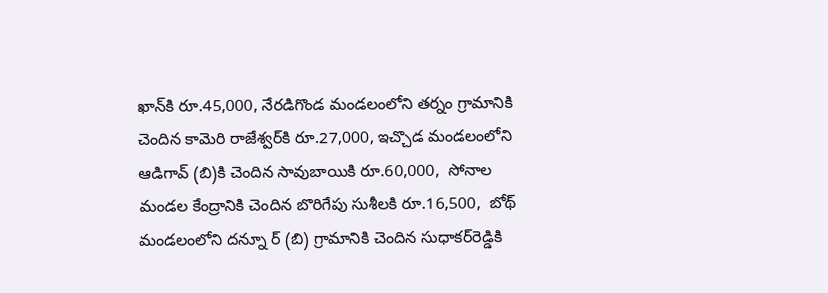ఖాన్‌కి రూ.45,000, నేరడిగొండ మండలంలోని తర్నం గ్రామానికి చెందిన కామెరి రాజేశ్వర్‌కి రూ.27,000, ఇచ్చొడ మండలంలోని ఆడిగావ్ (బి)కి చెందిన సావుబాయికి రూ.60,000,  సోనాల మండల కేంద్రానికి చెందిన బొరిగేపు సుశీలకి రూ.16,500,  బోథ్ మండలంలోని దన్నూ ర్ (బి) గ్రామానికి చెందిన సుధాకర్‌రెడ్డికి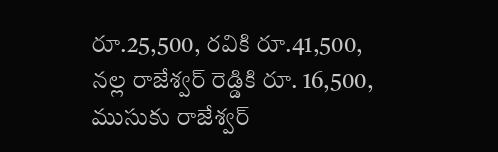రూ.25,500, రవికి రూ.41,500, నల్ల రాజేశ్వర్ రెడ్డికి రూ. 16,500, ముసుకు రాజేశ్వర్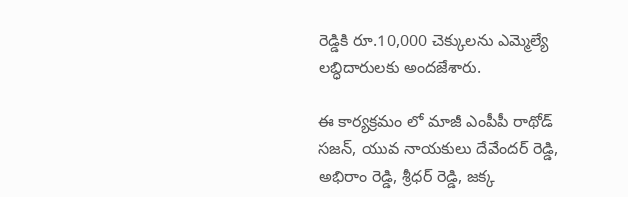రెడ్డికి రూ.10,000 చెక్కులను ఎమ్మెల్యే  లబ్ధిదారులకు అందజేశారు.

ఈ కార్యక్రమం లో మాజీ ఎంపీపీ రాథోడ్ సజన్, యువ నాయకులు దేవేందర్ రెడ్డి, అభిరాం రెడ్డి, శ్రీధర్ రెడ్డి, జక్క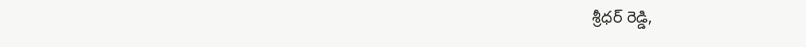శ్రీధర్ రెడ్డి,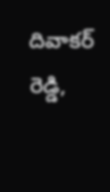దివాకర్ రెడ్డి,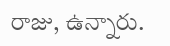రాజు, ఉన్నారు.